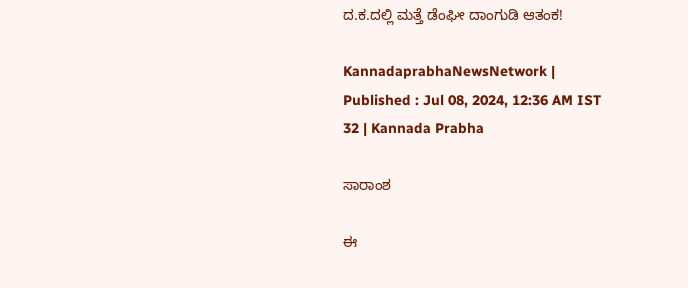ದ.ಕ.ದಲ್ಲಿ ಮತ್ತೆ ಡೆಂಘೀ ದಾಂಗುಡಿ ಆತಂಕ!

KannadaprabhaNewsNetwork |
Published : Jul 08, 2024, 12:36 AM IST
32 | Kannada Prabha

ಸಾರಾಂಶ

ಈ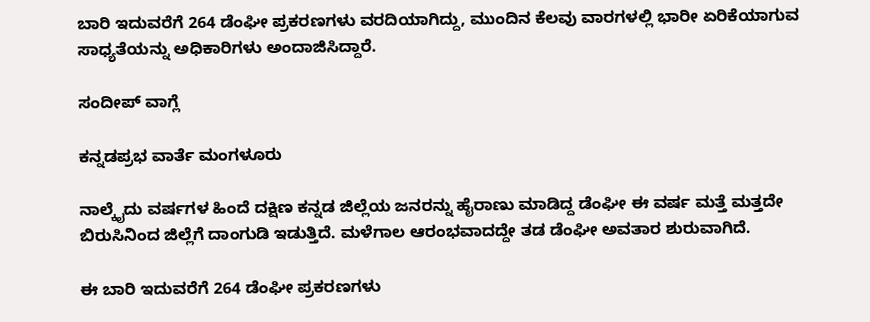ಬಾರಿ ಇದುವರೆಗೆ 264 ಡೆಂಘೀ ಪ್ರಕರಣಗಳು ವರದಿಯಾಗಿದ್ದು, ಮುಂದಿನ ಕೆಲವು ವಾರಗಳಲ್ಲಿ ಭಾರೀ ಏರಿಕೆಯಾಗುವ ಸಾಧ್ಯತೆಯನ್ನು ಅಧಿಕಾರಿಗಳು ಅಂದಾಜಿಸಿದ್ದಾರೆ.

ಸಂದೀಪ್‌ ವಾಗ್ಲೆ

ಕನ್ನಡಪ್ರಭ ವಾರ್ತೆ ಮಂಗಳೂರು

ನಾಲ್ಕೈದು ವರ್ಷಗಳ ಹಿಂದೆ ದಕ್ಷಿಣ ಕನ್ನಡ ಜಿಲ್ಲೆಯ ಜನರನ್ನು ಹೈರಾಣು ಮಾಡಿದ್ದ ಡೆಂಘೀ ಈ ವರ್ಷ ಮತ್ತೆ ಮತ್ತದೇ ಬಿರುಸಿನಿಂದ ಜಿಲ್ಲೆಗೆ ದಾಂಗುಡಿ ಇಡುತ್ತಿದೆ. ಮಳೆಗಾಲ ಆರಂಭವಾದದ್ದೇ ತಡ ಡೆಂಘೀ ಅವತಾರ ಶುರುವಾಗಿದೆ.

ಈ ಬಾರಿ ಇದುವರೆಗೆ 264 ಡೆಂಘೀ ಪ್ರಕರಣಗಳು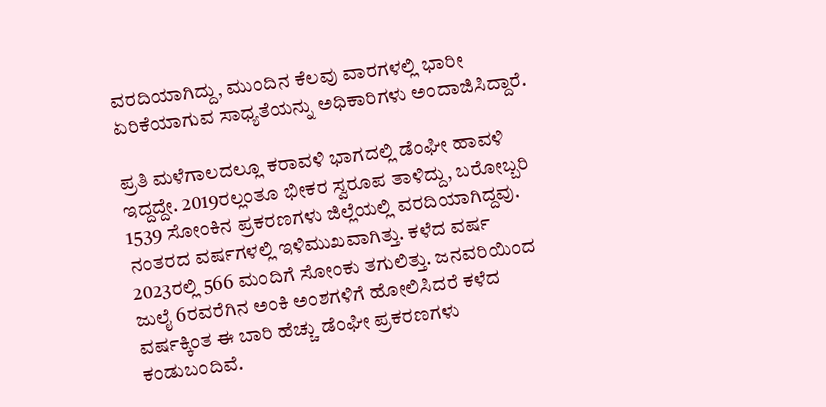ವರದಿಯಾಗಿದ್ದು, ಮುಂದಿನ ಕೆಲವು ವಾರಗಳಲ್ಲಿ ಭಾರೀ ಏರಿಕೆಯಾಗುವ ಸಾಧ್ಯತೆಯನ್ನು ಅಧಿಕಾರಿಗಳು ಅಂದಾಜಿಸಿದ್ದಾರೆ.

ಪ್ರತಿ ಮಳೆಗಾಲದಲ್ಲೂ ಕರಾವಳಿ ಭಾಗದಲ್ಲಿ ಡೆಂಘೀ ಹಾವಳಿ ಇದ್ದದ್ದೇ. 2019ರಲ್ಲಂತೂ ಭೀಕರ ಸ್ವರೂಪ ತಾಳಿದ್ದು, ಬರೋಬ್ಬರಿ 1539 ಸೋಂಕಿನ ಪ್ರಕರಣಗಳು ಜಿಲ್ಲೆಯಲ್ಲಿ ವರದಿಯಾಗಿದ್ದವು. ನಂತರದ ವರ್ಷಗಳಲ್ಲಿ ಇಳಿಮುಖವಾಗಿತ್ತು. ಕಳೆದ ವರ್ಷ 2023ರಲ್ಲಿ 566 ಮಂದಿಗೆ ಸೋಂಕು ತಗುಲಿತ್ತು. ಜನವರಿಯಿಂದ ಜುಲೈ 6ರವರೆಗಿನ ಅಂಕಿ ಅಂಶಗಳಿಗೆ ಹೋಲಿಸಿದರೆ ಕಳೆದ ವರ್ಷಕ್ಕಿಂತ ಈ ಬಾರಿ ಹೆಚ್ಚು ಡೆಂಘೀ ಪ್ರಕರಣಗಳು ಕಂಡುಬಂದಿವೆ.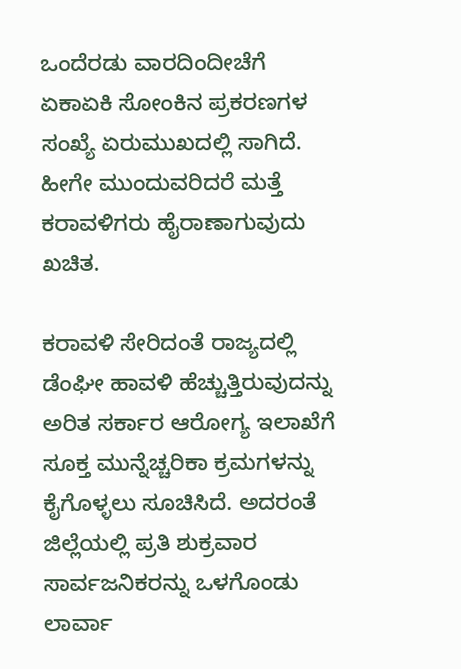ಒಂದೆರಡು ವಾರದಿಂದೀಚೆಗೆ ಏಕಾಏಕಿ ಸೋಂಕಿನ ಪ್ರಕರಣಗಳ ಸಂಖ್ಯೆ ಏರುಮುಖದಲ್ಲಿ ಸಾಗಿದೆ. ಹೀಗೇ ಮುಂದುವರಿದರೆ ಮತ್ತೆ ಕರಾವಳಿಗರು ಹೈರಾಣಾಗುವುದು ಖಚಿತ.

ಕರಾವಳಿ ಸೇರಿದಂತೆ ರಾಜ್ಯದಲ್ಲಿ ಡೆಂಘೀ ಹಾವಳಿ ಹೆಚ್ಚುತ್ತಿರುವುದನ್ನು ಅರಿತ ಸರ್ಕಾರ ಆರೋಗ್ಯ ಇಲಾಖೆಗೆ ಸೂಕ್ತ ಮುನ್ನೆಚ್ಚರಿಕಾ ಕ್ರಮಗಳನ್ನು ಕೈಗೊಳ್ಳಲು ಸೂಚಿಸಿದೆ. ಅದರಂತೆ ಜಿಲ್ಲೆಯಲ್ಲಿ ಪ್ರತಿ ಶುಕ್ರವಾರ ಸಾರ್ವಜನಿಕರನ್ನು ಒಳಗೊಂಡು ಲಾರ್ವಾ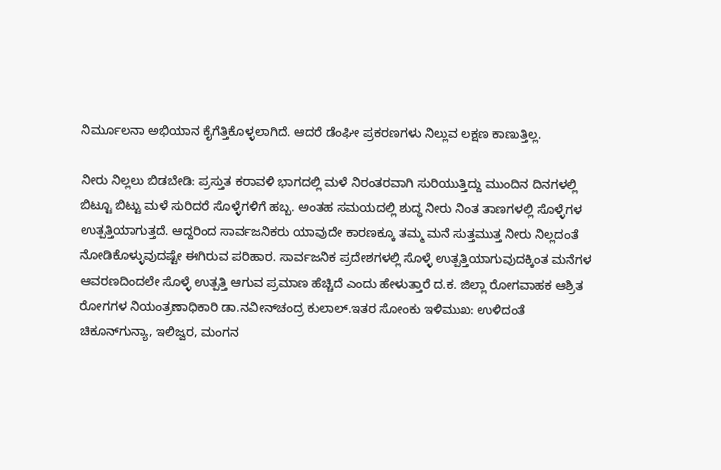ನಿರ್ಮೂಲನಾ ಅಭಿಯಾನ ಕೈಗೆತ್ತಿಕೊಳ್ಳಲಾಗಿದೆ. ಆದರೆ ಡೆಂಘೀ ಪ್ರಕರಣಗಳು ನಿಲ್ಲುವ ಲಕ್ಷಣ ಕಾಣುತ್ತಿಲ್ಲ.

ನೀರು ನಿಲ್ಲಲು ಬಿಡಬೇಡಿ: ಪ್ರಸ್ತುತ ಕರಾವಳಿ ಭಾಗದಲ್ಲಿ ಮಳೆ ನಿರಂತರವಾಗಿ ಸುರಿಯುತ್ತಿದ್ದು ಮುಂದಿನ ದಿನಗಳಲ್ಲಿ ಬಿಟ್ಟೂ ಬಿಟ್ಟು ಮಳೆ ಸುರಿದರೆ ಸೊಳ್ಳೆಗಳಿಗೆ ಹಬ್ಬ. ಅಂತಹ ಸಮಯದಲ್ಲಿ ಶುದ್ಧ ನೀರು ನಿಂತ ತಾಣಗಳಲ್ಲಿ ಸೊಳ್ಳೆಗಳ ಉತ್ಪತ್ತಿಯಾಗುತ್ತದೆ. ಆದ್ದರಿಂದ ಸಾರ್ವಜನಿಕರು ಯಾವುದೇ ಕಾರಣಕ್ಕೂ ತಮ್ಮ ಮನೆ ಸುತ್ತಮುತ್ತ ನೀರು ನಿಲ್ಲದಂತೆ ನೋಡಿಕೊಳ್ಳುವುದಷ್ಟೇ ಈಗಿರುವ ಪರಿಹಾರ. ಸಾರ್ವಜನಿಕ ಪ್ರದೇಶಗಳಲ್ಲಿ ಸೊಳ್ಳೆ ಉತ್ಪತ್ತಿಯಾಗುವುದಕ್ಕಿಂತ ಮನೆಗಳ ಆವರಣದಿಂದಲೇ ಸೊಳ್ಳೆ ಉತ್ಪತ್ತಿ ಆಗುವ ಪ್ರಮಾಣ ಹೆಚ್ಚಿದೆ ಎಂದು ಹೇಳುತ್ತಾರೆ ದ.ಕ. ಜಿಲ್ಲಾ ರೋಗವಾಹಕ ಆಶ್ರಿತ ರೋಗಗಳ ನಿಯಂತ್ರಣಾಧಿಕಾರಿ ಡಾ.ನವೀನ್‌ಚಂದ್ರ ಕುಲಾಲ್‌.ಇತರ ಸೋಂಕು ಇಳಿಮುಖ: ಉಳಿದಂತೆ ಚಿಕೂನ್‌ಗುನ್ಯಾ, ಇಲಿಜ್ವರ, ಮಂಗನ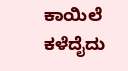ಕಾಯಿಲೆ ಕಳೆದೈದು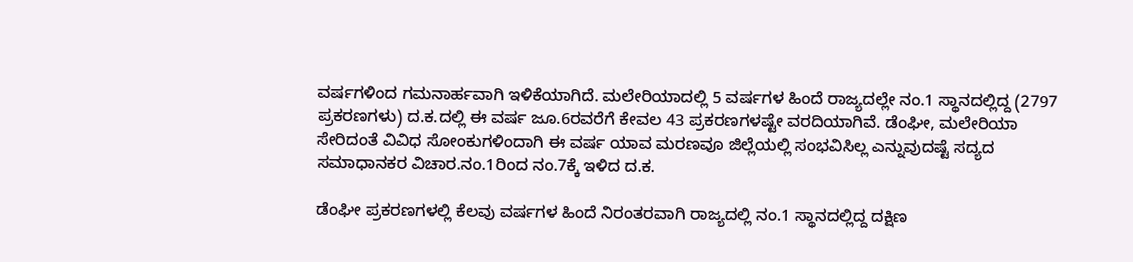ವರ್ಷಗಳಿಂದ ಗಮನಾರ್ಹವಾಗಿ ಇಳಿಕೆಯಾಗಿದೆ. ಮಲೇರಿಯಾದಲ್ಲಿ 5 ವರ್ಷಗಳ ಹಿಂದೆ ರಾಜ್ಯದಲ್ಲೇ ನಂ.1 ಸ್ಥಾನದಲ್ಲಿದ್ದ (2797 ಪ್ರಕರಣಗಳು) ದ.ಕ.ದಲ್ಲಿ ಈ ವರ್ಷ ಜೂ.6ರವರೆಗೆ ಕೇವಲ 43 ಪ್ರಕರಣಗಳಷ್ಟೇ ವರದಿಯಾಗಿವೆ. ಡೆಂಘೀ, ಮಲೇರಿಯಾ ಸೇರಿದಂತೆ ವಿವಿಧ ಸೋಂಕುಗಳಿಂದಾಗಿ ಈ ವರ್ಷ ಯಾವ ಮರಣವೂ ಜಿಲ್ಲೆಯಲ್ಲಿ ಸಂಭವಿಸಿಲ್ಲ ಎನ್ನುವುದಷ್ಟೆ ಸದ್ಯದ ಸಮಾಧಾನಕರ ವಿಚಾರ.ನಂ.1ರಿಂದ ನಂ.7ಕ್ಕೆ ಇಳಿದ ದ.ಕ.

ಡೆಂಘೀ ಪ್ರಕರಣಗಳಲ್ಲಿ ಕೆಲವು ವರ್ಷಗಳ ಹಿಂದೆ ನಿರಂತರವಾಗಿ ರಾಜ್ಯದಲ್ಲಿ ನಂ.1 ಸ್ಥಾನದಲ್ಲಿದ್ದ ದಕ್ಷಿಣ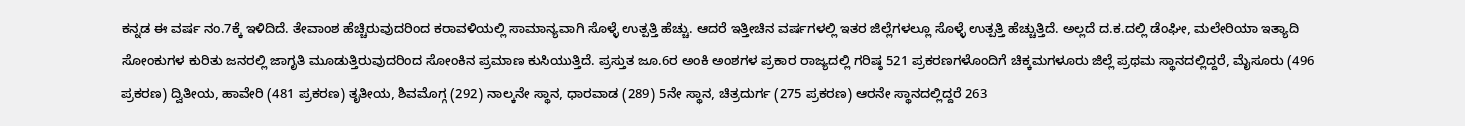ಕನ್ನಡ ಈ ವರ್ಷ ನಂ.7ಕ್ಕೆ ಇಳಿದಿದೆ. ತೇವಾಂಶ ಹೆಚ್ಚಿರುವುದರಿಂದ ಕರಾವಳಿಯಲ್ಲಿ ಸಾಮಾನ್ಯವಾಗಿ ಸೊಳ್ಳೆ ಉತ್ಪತ್ತಿ ಹೆಚ್ಚು. ಆದರೆ ಇತ್ತೀಚಿನ ವರ್ಷಗಳಲ್ಲಿ ಇತರ ಜಿಲ್ಲೆಗಳಲ್ಲೂ ಸೊಳ್ಳೆ ಉತ್ಪತ್ತಿ ಹೆಚ್ಚುತ್ತಿದೆ. ಅಲ್ಲದೆ ದ.ಕ.ದಲ್ಲಿ ಡೆಂಘೀ, ಮಲೇರಿಯಾ ಇತ್ಯಾದಿ ಸೋಂಕುಗಳ ಕುರಿತು ಜನರಲ್ಲಿ ಜಾಗೃತಿ ಮೂಡುತ್ತಿರುವುದರಿಂದ ಸೋಂಕಿನ ಪ್ರಮಾಣ ಕುಸಿಯುತ್ತಿದೆ. ಪ್ರಸ್ತುತ ಜೂ.6ರ ಅಂಕಿ ಅಂಶಗಳ ಪ್ರಕಾರ ರಾಜ್ಯದಲ್ಲಿ ಗರಿಷ್ಠ 521 ಪ್ರಕರಣಗಳೊಂದಿಗೆ ಚಿಕ್ಕಮಗಳೂರು ಜಿಲ್ಲೆ ಪ್ರಥಮ ಸ್ಥಾನದಲ್ಲಿದ್ದರೆ, ಮೈಸೂರು (496 ಪ್ರಕರಣ) ದ್ವಿತೀಯ, ಹಾವೇರಿ (481 ಪ್ರಕರಣ) ತೃತೀಯ, ಶಿವಮೊಗ್ಗ (292) ನಾಲ್ಕನೇ ಸ್ಥಾನ, ಧಾರವಾಡ (289) 5ನೇ ಸ್ಥಾನ, ಚಿತ್ರದುರ್ಗ (275 ಪ್ರಕರಣ) ಆರನೇ ಸ್ಥಾನದಲ್ಲಿದ್ದರೆ 263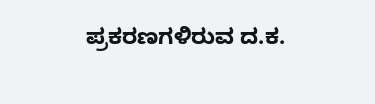ಪ್ರಕರಣಗಳಿರುವ ದ.ಕ.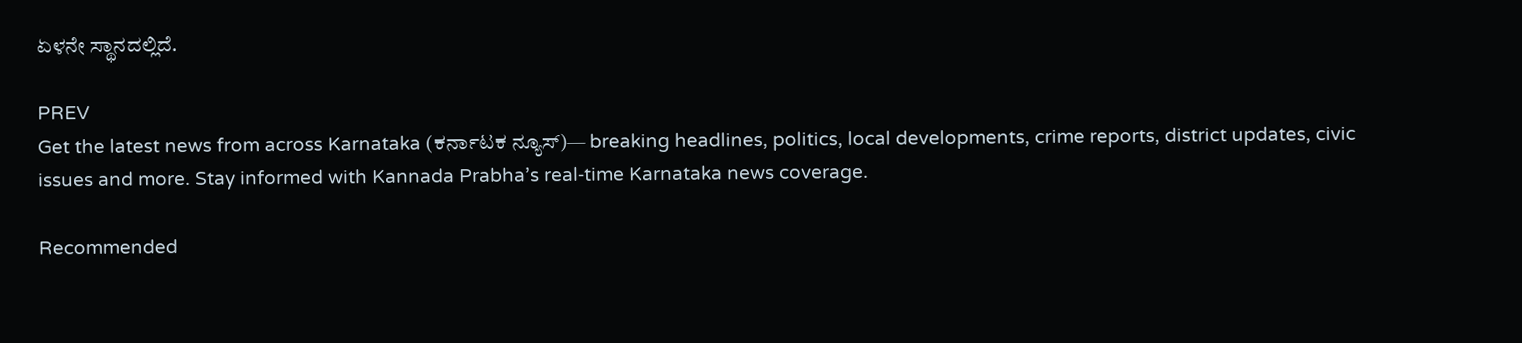ಏಳನೇ ಸ್ಥಾನದಲ್ಲಿದೆ.

PREV
Get the latest news from across Karnataka (ಕರ್ನಾಟಕ ನ್ಯೂಸ್)— breaking headlines, politics, local developments, crime reports, district updates, civic issues and more. Stay informed with Kannada Prabha’s real‑time Karnataka news coverage.

Recommended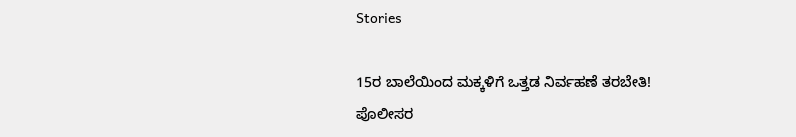Stories

15ರ ಬಾಲೆಯಿಂದ ಮಕ್ಕಳಿಗೆ ಒತ್ತಡ ನಿರ್ವಹಣೆ ತರಬೇತಿ!
ಪೊಲೀಸರ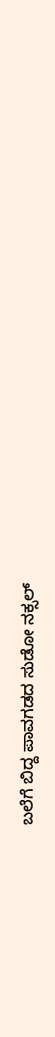ಬಲೆಗೆ ಬಿದ್ದ ಪಾವಗಡದ ಸುಡೋ ನಕ್ಸಲ್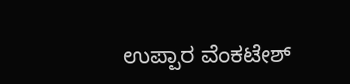ಉಪ್ಪಾರ ವೆಂಕಟೇಶ್